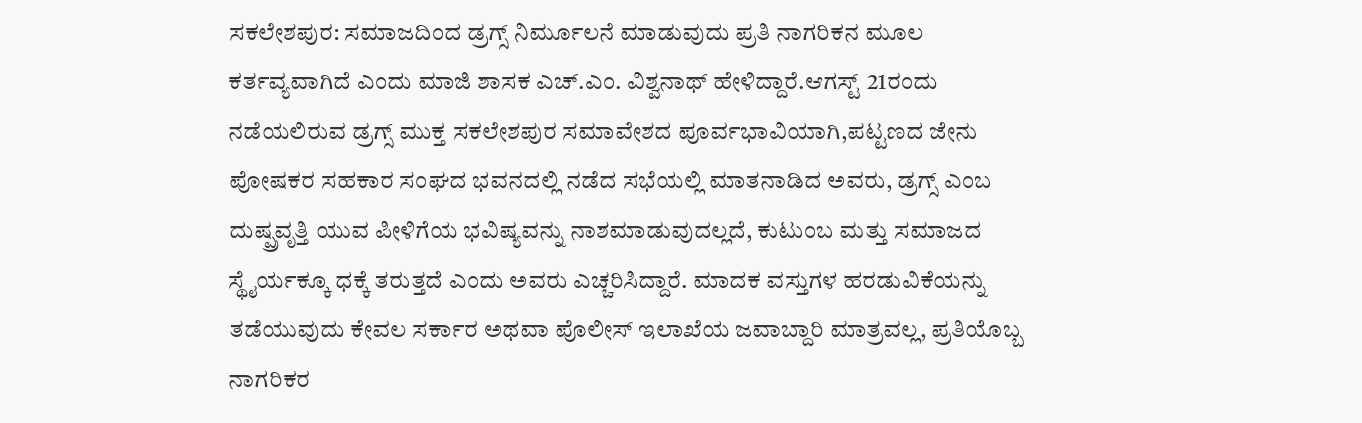ಸಕಲೇಶಪುರ: ಸಮಾಜದಿಂದ ಡ್ರಗ್ಸ್ ನಿರ್ಮೂಲನೆ ಮಾಡುವುದು ಪ್ರತಿ ನಾಗರಿಕನ ಮೂಲ ಕರ್ತವ್ಯವಾಗಿದೆ ಎಂದು ಮಾಜಿ ಶಾಸಕ ಎಚ್.ಎಂ. ವಿಶ್ವನಾಥ್ ಹೇಳಿದ್ದಾರೆ.ಆಗಸ್ಟ್ 21ರಂದು ನಡೆಯಲಿರುವ ಡ್ರಗ್ಸ್ ಮುಕ್ತ ಸಕಲೇಶಪುರ ಸಮಾವೇಶದ ಪೂರ್ವಭಾವಿಯಾಗಿ,ಪಟ್ಟಣದ ಜೇನು ಪೋಷಕರ ಸಹಕಾರ ಸಂಘದ ಭವನದಲ್ಲಿ ನಡೆದ ಸಭೆಯಲ್ಲಿ ಮಾತನಾಡಿದ ಅವರು, ಡ್ರಗ್ಸ್ ಎಂಬ ದುಷ್ಪ್ರವೃತ್ತಿ ಯುವ ಪೀಳಿಗೆಯ ಭವಿಷ್ಯವನ್ನು ನಾಶಮಾಡುವುದಲ್ಲದೆ, ಕುಟುಂಬ ಮತ್ತು ಸಮಾಜದ ಸ್ಥೈರ್ಯಕ್ಕೂ ಧಕ್ಕೆ ತರುತ್ತದೆ ಎಂದು ಅವರು ಎಚ್ಚರಿಸಿದ್ದಾರೆ. ಮಾದಕ ವಸ್ತುಗಳ ಹರಡುವಿಕೆಯನ್ನು ತಡೆಯುವುದು ಕೇವಲ ಸರ್ಕಾರ ಅಥವಾ ಪೊಲೀಸ್ ಇಲಾಖೆಯ ಜವಾಬ್ದಾರಿ ಮಾತ್ರವಲ್ಲ, ಪ್ರತಿಯೊಬ್ಬ ನಾಗರಿಕರ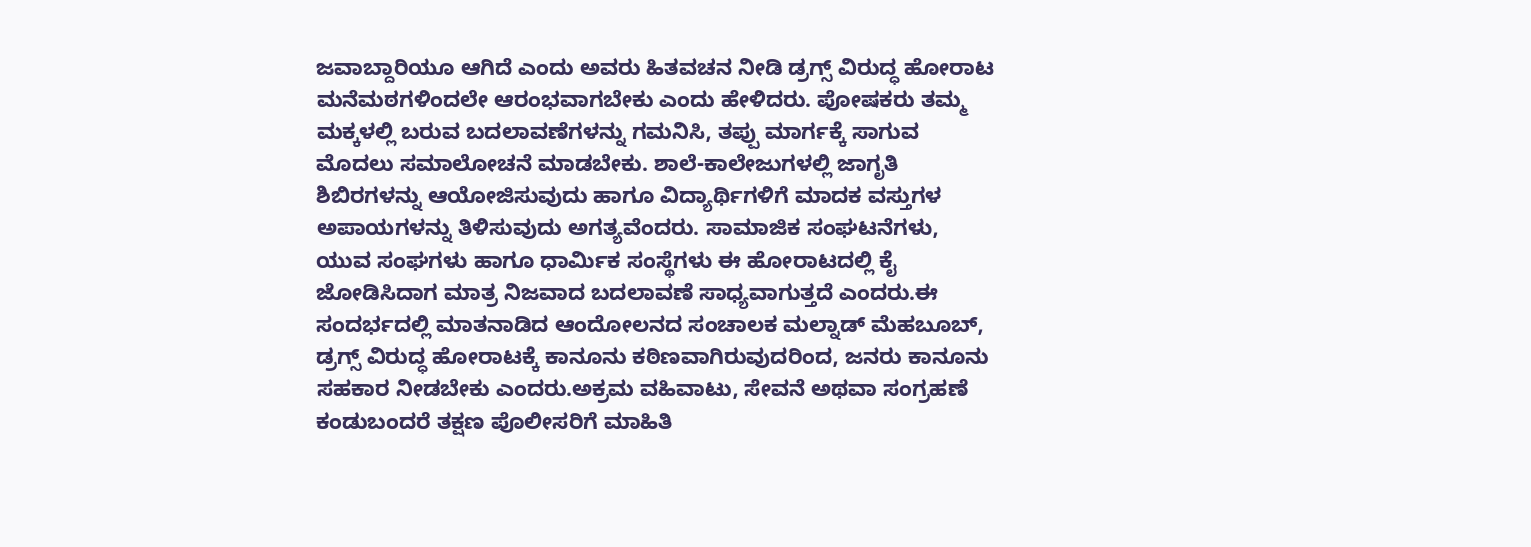ಜವಾಬ್ದಾರಿಯೂ ಆಗಿದೆ ಎಂದು ಅವರು ಹಿತವಚನ ನೀಡಿ ಡ್ರಗ್ಸ್ ವಿರುದ್ಧ ಹೋರಾಟ ಮನೆಮಠಗಳಿಂದಲೇ ಆರಂಭವಾಗಬೇಕು ಎಂದು ಹೇಳಿದರು. ಪೋಷಕರು ತಮ್ಮ ಮಕ್ಕಳಲ್ಲಿ ಬರುವ ಬದಲಾವಣೆಗಳನ್ನು ಗಮನಿಸಿ, ತಪ್ಪು ಮಾರ್ಗಕ್ಕೆ ಸಾಗುವ ಮೊದಲು ಸಮಾಲೋಚನೆ ಮಾಡಬೇಕು. ಶಾಲೆ-ಕಾಲೇಜುಗಳಲ್ಲಿ ಜಾಗೃತಿ ಶಿಬಿರಗಳನ್ನು ಆಯೋಜಿಸುವುದು ಹಾಗೂ ವಿದ್ಯಾರ್ಥಿಗಳಿಗೆ ಮಾದಕ ವಸ್ತುಗಳ ಅಪಾಯಗಳನ್ನು ತಿಳಿಸುವುದು ಅಗತ್ಯವೆಂದರು. ಸಾಮಾಜಿಕ ಸಂಘಟನೆಗಳು, ಯುವ ಸಂಘಗಳು ಹಾಗೂ ಧಾರ್ಮಿಕ ಸಂಸ್ಥೆಗಳು ಈ ಹೋರಾಟದಲ್ಲಿ ಕೈ ಜೋಡಿಸಿದಾಗ ಮಾತ್ರ ನಿಜವಾದ ಬದಲಾವಣೆ ಸಾಧ್ಯವಾಗುತ್ತದೆ ಎಂದರು.ಈ ಸಂದರ್ಭದಲ್ಲಿ ಮಾತನಾಡಿದ ಆಂದೋಲನದ ಸಂಚಾಲಕ ಮಲ್ನಾಡ್ ಮೆಹಬೂಬ್, ಡ್ರಗ್ಸ್‌ ವಿರುದ್ಧ ಹೋರಾಟಕ್ಕೆ ಕಾನೂನು ಕಠಿಣವಾಗಿರುವುದರಿಂದ, ಜನರು ಕಾನೂನು ಸಹಕಾರ ನೀಡಬೇಕು ಎಂದರು.ಅಕ್ರಮ ವಹಿವಾಟು, ಸೇವನೆ ಅಥವಾ ಸಂಗ್ರಹಣೆ ಕಂಡುಬಂದರೆ ತಕ್ಷಣ ಪೊಲೀಸರಿಗೆ ಮಾಹಿತಿ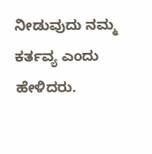ನೀಡುವುದು ನಮ್ಮ ಕರ್ತವ್ಯ ಎಂದು ಹೇಳಿದರು.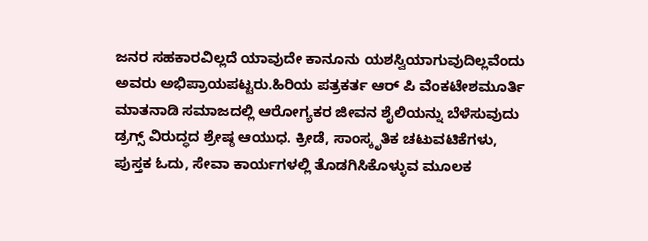ಜನರ ಸಹಕಾರವಿಲ್ಲದೆ ಯಾವುದೇ ಕಾನೂನು ಯಶಸ್ವಿಯಾಗುವುದಿಲ್ಲವೆಂದು ಅವರು ಅಭಿಪ್ರಾಯಪಟ್ಟರು.ಹಿರಿಯ ಪತ್ರಕರ್ತ ಆರ್ ಪಿ ವೆಂಕಟೇಶಮೂರ್ತಿ ಮಾತನಾಡಿ ಸಮಾಜದಲ್ಲಿ ಆರೋಗ್ಯಕರ ಜೀವನ ಶೈಲಿಯನ್ನು ಬೆಳೆಸುವುದು ಡ್ರಗ್ಸ್ ವಿರುದ್ಧದ ಶ್ರೇಷ್ಠ ಆಯುಧ. ಕ್ರೀಡೆ, ಸಾಂಸ್ಕೃತಿಕ ಚಟುವಟಿಕೆಗಳು, ಪುಸ್ತಕ ಓದು, ಸೇವಾ ಕಾರ್ಯಗಳಲ್ಲಿ ತೊಡಗಿಸಿಕೊಳ್ಳುವ ಮೂಲಕ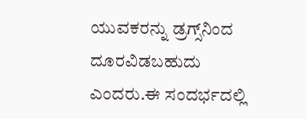ಯುವಕರನ್ನು ಡ್ರಗ್ಸ್‌ನಿಂದ ದೂರವಿಡಬಹುದು ಎಂದರು.ಈ ಸಂದರ್ಭದಲ್ಲಿ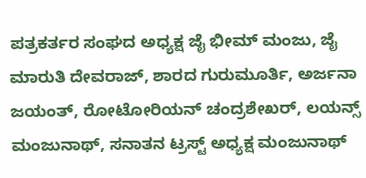ಪತ್ರಕರ್ತರ ಸಂಘದ ಅಧ್ಯಕ್ಷ ಜೈ ಭೀಮ್ ಮಂಜು, ಜೈ ಮಾರುತಿ ದೇವರಾಜ್, ಶಾರದ ಗುರುಮೂರ್ತಿ, ಅರ್ಜನಾ ಜಯಂತ್, ರೋಟೋರಿಯನ್ ಚಂದ್ರಶೇಖರ್, ಲಯನ್ಸ್ ಮಂಜುನಾಥ್, ಸನಾತನ ಟ್ರಸ್ಟ್ ಅಧ್ಯಕ್ಷ ಮಂಜುನಾಥ್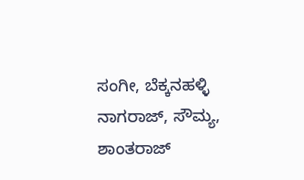ಸಂಗೀ, ಬೆಕ್ಕನಹಳ್ಳಿ ನಾಗರಾಜ್, ಸೌಮ್ಯ, ಶಾಂತರಾಜ್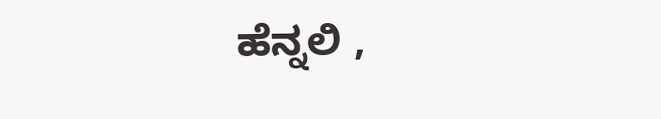ಹೆನ್ನಲಿ ,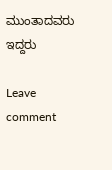ಮುಂತಾದವರು ಇದ್ದರು

Leave comment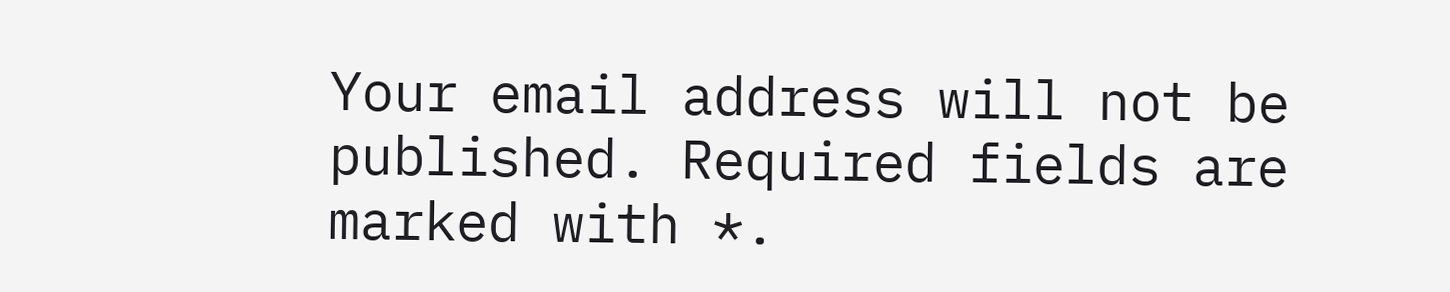Your email address will not be published. Required fields are marked with *.